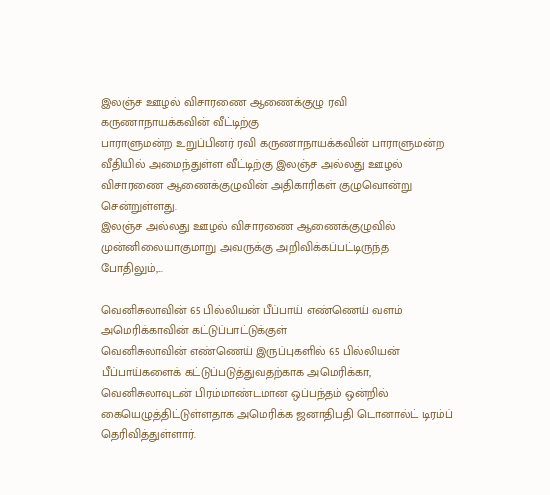இலஞ்ச ஊழல் விசாரணை ஆணைக்குழு ரவி கருணாநாயக்கவின் வீட்டிற்கு
பாராளுமன்ற உறுப்பினர் ரவி கருணாநாயக்கவின் பாராளுமன்ற வீதியில் அமைந்துள்ள வீட்டிற்கு இலஞ்ச அல்லது ஊழல் விசாரணை ஆணைக்குழுவின் அதிகாரிகள் குழுவொன்று சென்றுள்ளது.
இலஞ்ச அல்லது ஊழல் விசாரணை ஆணைக்குழுவில் முன்னிலையாகுமாறு அவருக்கு அறிவிக்கப்பட்டிருந்த போதிலும்,...

வெனிசுலாவின் 65 பில்லியன் பீப்பாய் எண்ணெய் வளம் அமெரிக்காவின் கட்டுப்பாட்டுக்குள்
வெனிசுலாவின் எண்ணெய் இருப்புகளில் 65 பில்லியன் பீப்பாய்களைக் கட்டுப்படுத்துவதற்காக அமெரிக்கா, வெனிசுலாவுடன் பிரம்மாண்டமான ஒப்பந்தம் ஒன்றில் கையெழுத்திட்டுள்ளதாக அமெரிக்க ஜனாதிபதி டொனால்ட் டிரம்ப் தெரிவித்துள்ளார்.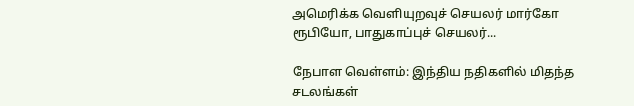அமெரிக்க வெளியுறவுச் செயலர் மார்கோ ரூபியோ, பாதுகாப்புச் செயலர்...

நேபாள வெள்ளம்: இந்திய நதிகளில் மிதந்த சடலங்கள்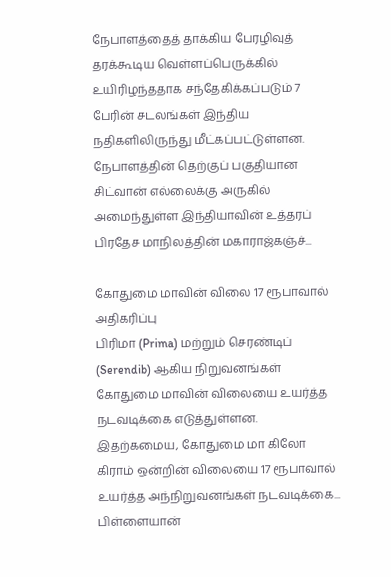நேபாளத்தைத் தாக்கிய பேரழிவுத் தரக்கூடிய வெள்ளப்பெருக்கில் உயிரிழந்ததாக சந்தேகிக்கப்படும் 7 பேரின் சடலங்கள் இந்திய நதிகளிலிருந்து மீட்கப்பட்டுள்ளன.
நேபாளத்தின் தெற்குப் பகுதியான சிட்வான் எல்லைக்கு அருகில் அமைந்துள்ள இந்தியாவின் உத்தரப் பிரதேச மாநிலத்தின் மகாராஜ்கஞ்ச்...

கோதுமை மாவின் விலை 17 ரூபாவால் அதிகரிப்பு
பிரிமா (Prima) மற்றும் செரண்டிப் (Serendib) ஆகிய நிறுவனங்கள் கோதுமை மாவின் விலையை உயர்த்த நடவடிக்கை எடுத்துள்ளன.
இதற்கமைய, கோதுமை மா கிலோ கிராம் ஒன்றின் விலையை 17 ரூபாவால் உயர்த்த அந்நிறுவனங்கள் நடவடிக்கை...
பிள்ளையான்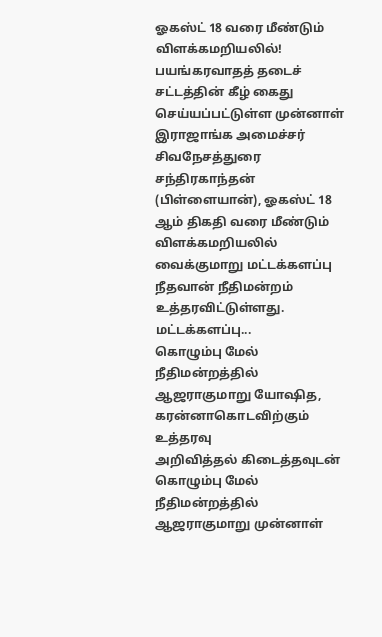ஓகஸ்ட் 18 வரை மீண்டும் விளக்கமறியலில்!
பயங்கரவாதத் தடைச் சட்டத்தின் கீழ் கைது செய்யப்பட்டுள்ள முன்னாள் இராஜாங்க அமைச்சர் சிவநேசத்துரை சந்திரகாந்தன் (பிள்ளையான்), ஓகஸ்ட் 18 ஆம் திகதி வரை மீண்டும் விளக்கமறியலில் வைக்குமாறு மட்டக்களப்பு நீதவான் நீதிமன்றம் உத்தரவிட்டுள்ளது.
மட்டக்களப்பு...
கொழும்பு மேல் நீதிமன்றத்தில் ஆஜராகுமாறு யோஷித, கரன்னாகொடவிற்கும் உத்தரவு
அறிவித்தல் கிடைத்தவுடன் கொழும்பு மேல் நீதிமன்றத்தில் ஆஜராகுமாறு முன்னாள்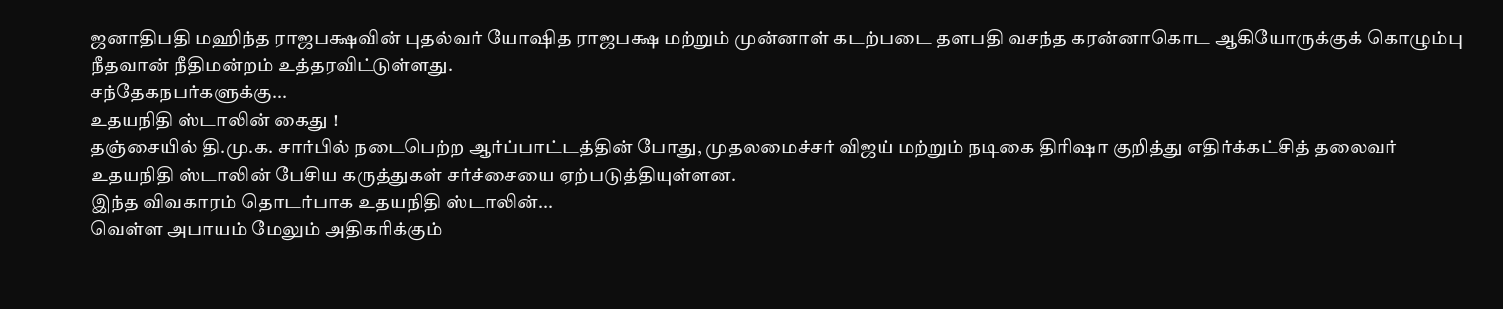ஜனாதிபதி மஹிந்த ராஜபக்ஷவின் புதல்வர் யோஷித ராஜபக்ஷ மற்றும் முன்னாள் கடற்படை தளபதி வசந்த கரன்னாகொட ஆகியோருக்குக் கொழும்பு நீதவான் நீதிமன்றம் உத்தரவிட்டுள்ளது.
சந்தேகநபர்களுக்கு...
உதயநிதி ஸ்டாலின் கைது !
தஞ்சையில் தி.மு.க. சார்பில் நடைபெற்ற ஆர்ப்பாட்டத்தின் போது, முதலமைச்சர் விஜய் மற்றும் நடிகை திரிஷா குறித்து எதிர்க்கட்சித் தலைவர் உதயநிதி ஸ்டாலின் பேசிய கருத்துகள் சர்ச்சையை ஏற்படுத்தியுள்ளன.
இந்த விவகாரம் தொடர்பாக உதயநிதி ஸ்டாலின்...
வெள்ள அபாயம் மேலும் அதிகரிக்கும்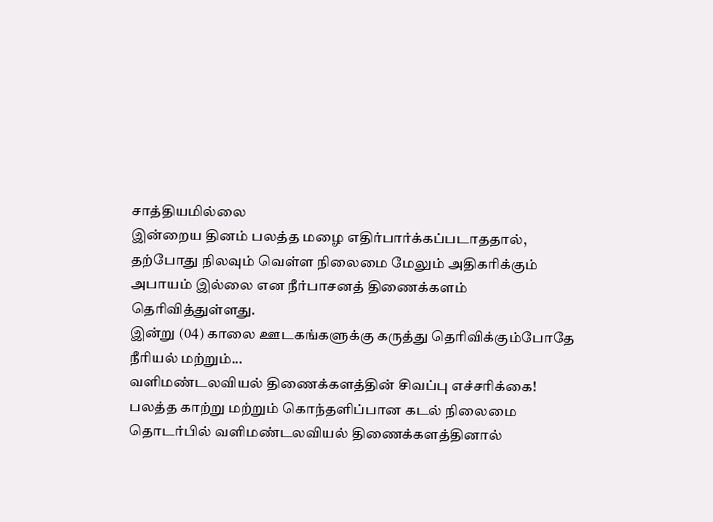சாத்தியமில்லை
இன்றைய தினம் பலத்த மழை எதிர்பார்க்கப்படாததால், தற்போது நிலவும் வெள்ள நிலைமை மேலும் அதிகரிக்கும் அபாயம் இல்லை என நீர்பாசனத் திணைக்களம் தெரிவித்துள்ளது.
இன்று (04) காலை ஊடகங்களுக்கு கருத்து தெரிவிக்கும்போதே நீரியல் மற்றும்...
வளிமண்டலவியல் திணைக்களத்தின் சிவப்பு எச்சரிக்கை!
பலத்த காற்று மற்றும் கொந்தளிப்பான கடல் நிலைமை தொடர்பில் வளிமண்டலவியல் திணைக்களத்தினால்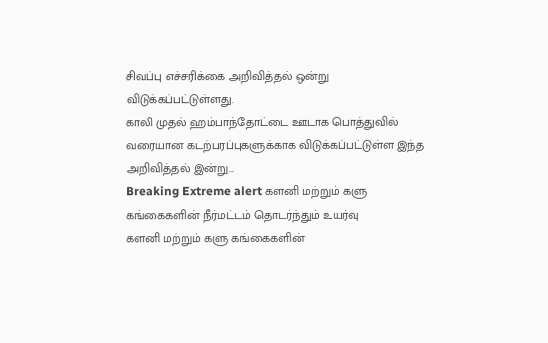சிவப்பு எச்சரிக்கை அறிவித்தல் ஒன்று விடுக்கப்பட்டுள்ளது.
காலி முதல் ஹம்பாந்தோட்டை ஊடாக பொத்துவில் வரையான கடற்பரப்புகளுக்காக விடுக்கப்பட்டுள்ள இந்த அறிவித்தல் இன்று...
Breaking Extreme alert களனி மற்றும் களு கங்கைகளின் நீர்மட்டம் தொடர்ந்தும் உயர்வு
களனி மற்றும் களு கங்கைகளின்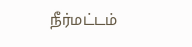நீர்மட்டம்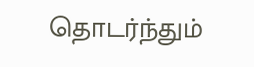தொடர்ந்தும்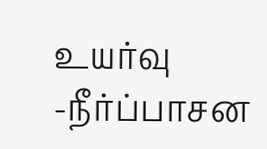உயர்வு
-நீர்ப்பாசன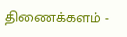திணைக்களம் -